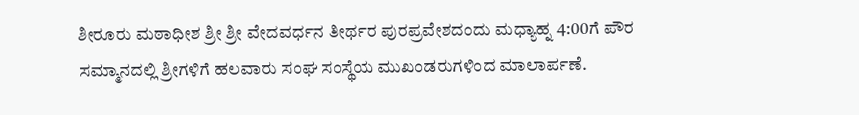ಶೀರೂರು ಮಠಾಧೀಶ ಶ್ರೀ ಶ್ರೀ ವೇದವರ್ಧನ ತೀರ್ಥರ ಪುರಪ್ರವೇಶದಂದು ಮಧ್ಯಾಹ್ನ 4:00ಗೆ ಪೌರ ಸಮ್ಮಾನದಲ್ಲಿ ಶ್ರೀಗಳಿಗೆ ಹಲವಾರು ಸಂಘ ಸಂಸ್ಥೆಯ ಮುಖಂಡರುಗಳಿಂದ ಮಾಲಾರ್ಪಣೆ.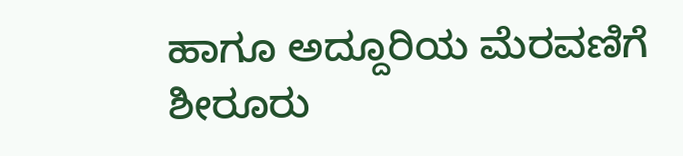ಹಾಗೂ ಅದ್ದೂರಿಯ ಮೆರವಣಿಗೆ ಶೀರೂರು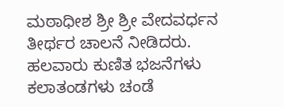ಮಠಾಧೀಶ ಶ್ರೀ ಶ್ರೀ ವೇದವರ್ಧನ ತೀರ್ಥರ ಚಾಲನೆ ನೀಡಿದರು.
ಹಲವಾರು ಕುಣಿತ ಭಜನೆಗಳು ಕಲಾತಂಡಗಳು ಚಂಡೆ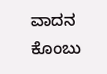ವಾದನ ಕೊಂಬು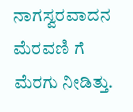ನಾಗಸ್ವರವಾದನ ಮೆರವಣಿ ಗೆ ಮೆರಗು ನೀಡಿತ್ತು.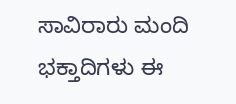ಸಾವಿರಾರು ಮಂದಿ ಭಕ್ತಾದಿಗಳು ಈ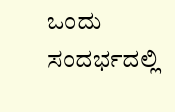ಒಂದು ಸಂದರ್ಭದಲ್ಲಿ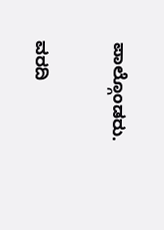ಪಾಲ್ಗೊಂಡರು.

ವರದಿ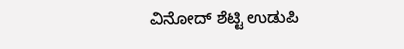ವಿನೋದ್ ಶೆಟ್ಟಿ ಉಡುಪಿ